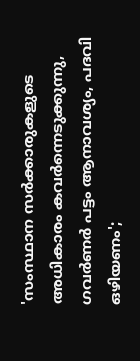'സംസ്ഥാന സർക്കാരുകളുടെ അധികാരം കവർന്നെടുക്കുന്നു, ഗവര്‍ണര്‍ പട്ടം ആനാവശ്യം, പദവി ഒഴിയണം';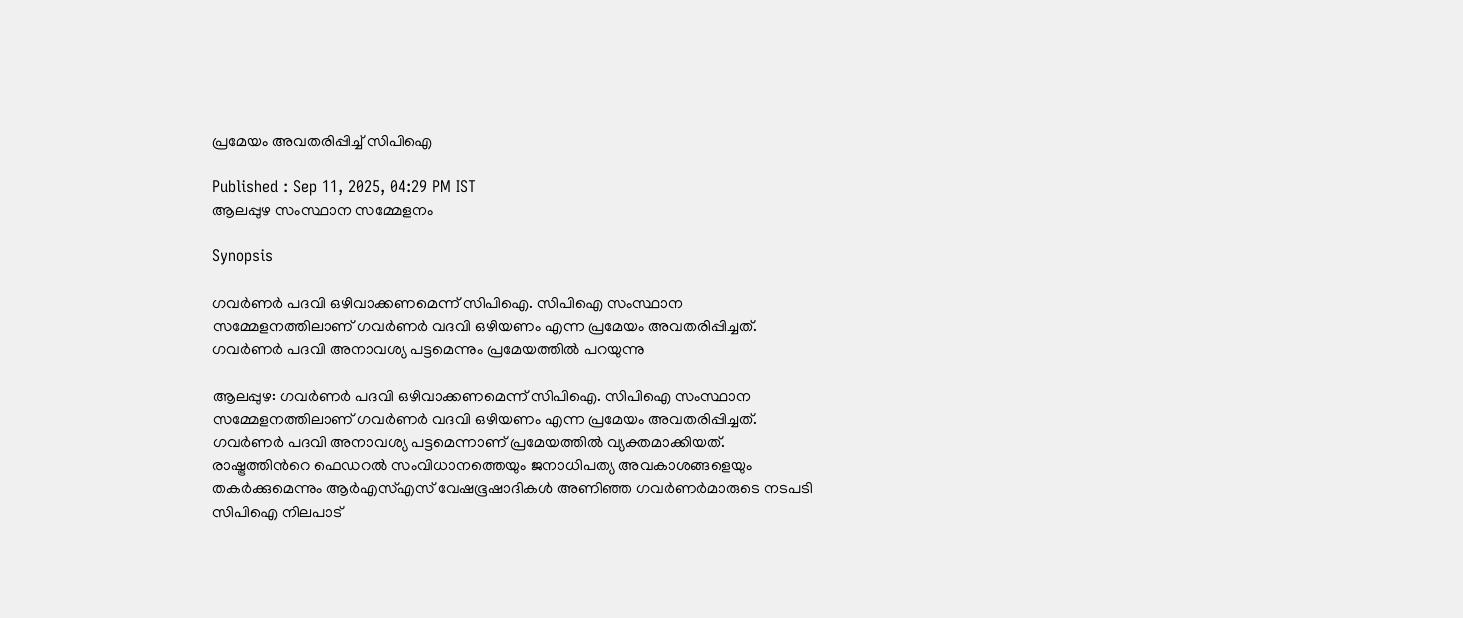പ്രമേയം അവതരിപ്പിച്ച് സിപിഐ

Published : Sep 11, 2025, 04:29 PM IST
ആലപ്പുഴ സംസ്ഥാന സമ്മേളനം

Synopsis

ഗവർണർ പദവി ഒഴിവാക്കണമെന്ന് സിപിഐ. സിപിഐ സംസ്ഥാന സമ്മേളനത്തിലാണ് ഗവര്‍ണര്‍ വദവി ഒഴിയണം എന്ന പ്രമേയം അവതരിപ്പിച്ചത്. ഗവർണർ പദവി അനാവശ്യ പട്ടമെന്നും പ്രമേയത്തില്‍ പറയുന്നു

ആലപ്പുഴ: ഗവർണർ പദവി ഒഴിവാക്കണമെന്ന് സിപിഐ. സിപിഐ സംസ്ഥാന സമ്മേളനത്തിലാണ് ഗവര്‍ണര്‍ വദവി ഒഴിയണം എന്ന പ്രമേയം അവതരിപ്പിച്ചത്. ഗവർണർ പദവി അനാവശ്യ പട്ടമെന്നാണ് പ്രമേയത്തില്‍ വ്യക്തമാക്കിയത്. രാഷ്ട്രത്തിന്‍റെ ഫെഡറൽ സംവിധാനത്തെയും ജനാധിപത്യ അവകാശങ്ങളെയും തകർക്കുമെന്നും ആര്‍എസ്എസ് വേഷഭൂഷാദികൾ അണിഞ്ഞ ഗവർണർമാരുടെ നടപടി സിപിഐ നിലപാട്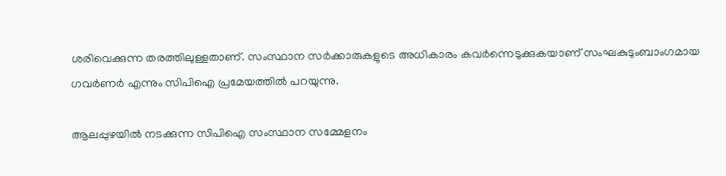ശരിവെക്കുന്ന തരത്തിലുള്ളതാണ്. സംസ്ഥാന സർക്കാരുകളുടെ അധികാരം കവർന്നെടുക്കുകയാണ് സംഘകുടുംബാംഗമായ ഗവർണർ എന്നും സിപിഐ പ്രമേയത്തില്‍ പറയുന്നു.

ആലപ്പുഴയില്‍ നടക്കുന്ന സിപിഐ സംസ്ഥാന സമ്മേളനം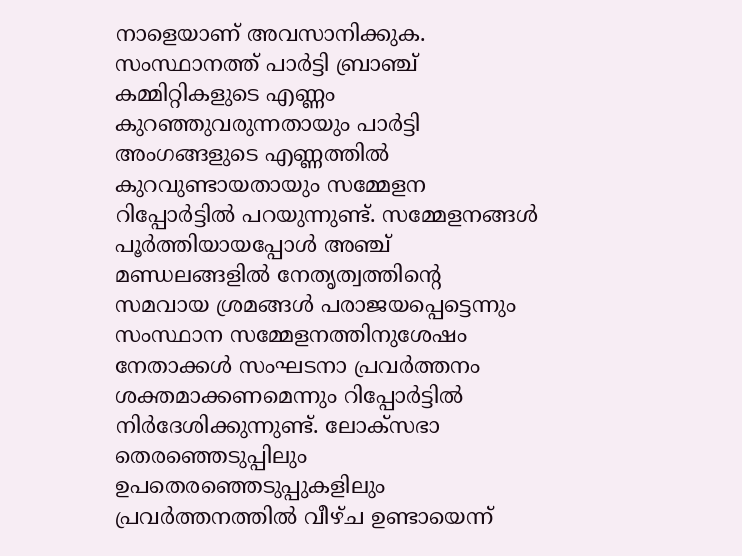നാളെയാണ് അവസാനിക്കുക. സംസ്ഥാനത്ത് പാർട്ടി ബ്രാഞ്ച് കമ്മിറ്റികളുടെ എണ്ണം കുറഞ്ഞുവരുന്നതായും പാർട്ടി അംഗങ്ങളുടെ എണ്ണത്തില്‍ കുറവുണ്ടായതായും സമ്മേളന റിപ്പോര്‍ട്ടില്‍ പറയുന്നുണ്ട്. സമ്മേളനങ്ങൾ പൂർത്തിയായപ്പോൾ അഞ്ച് മണ്ഡലങ്ങളിൽ നേതൃത്വത്തിന്‍റെ സമവായ ശ്രമങ്ങൾ പരാജയപ്പെട്ടെന്നും സംസ്ഥാന സമ്മേളനത്തിനുശേഷം നേതാക്കൾ സംഘടനാ പ്രവർത്തനം ശക്തമാക്കണമെന്നും റിപ്പോര്‍ട്ടില്‍ നിർദേശിക്കുന്നുണ്ട്. ലോക്സഭാ തെരഞ്ഞെടുപ്പിലും ഉപതെരഞ്ഞെടുപ്പുകളിലും പ്രവർത്തനത്തിൽ വീഴ്ച ഉണ്ടായെന്ന്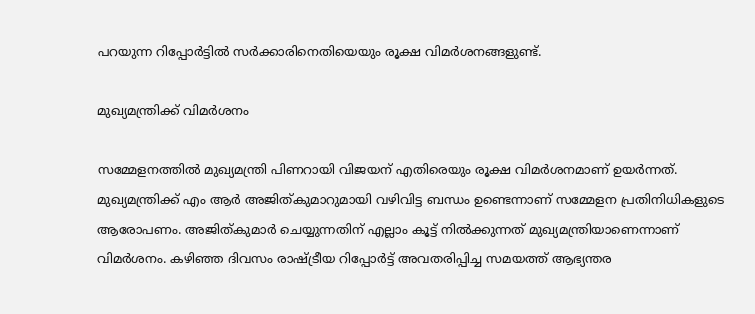പറയുന്ന റിപ്പോര്‍ട്ടില്‍ സര്‍ക്കാരിനെതിയെയും രൂക്ഷ വിമര്‍ശനങ്ങളുണ്ട്.

മുഖ്യമന്ത്രിക്ക് വിമര്‍ശനം

സമ്മേളനത്തില്‍ മുഖ്യമന്ത്രി പിണറായി വിജയന് എതിരെയും രൂക്ഷ വിമർശനമാണ് ഉയര്‍ന്നത്. മുഖ്യമന്ത്രിക്ക് എം ആർ അജിത്കുമാറുമായി വഴിവിട്ട ബന്ധം ഉണ്ടെന്നാണ് സമ്മേളന പ്രതിനിധികളുടെ ആരോപണം. അജിത്കുമാർ ചെയ്യുന്നതിന് എല്ലാം കൂട്ട് നിൽക്കുന്നത് മുഖ്യമന്ത്രിയാണെന്നാണ് വിമര്‍ശനം. കഴിഞ്ഞ ദിവസം രാഷ്ട്രീയ റിപ്പോര്‍ട്ട് അവതരിപ്പിച്ച സമയത്ത് ആഭ്യന്തര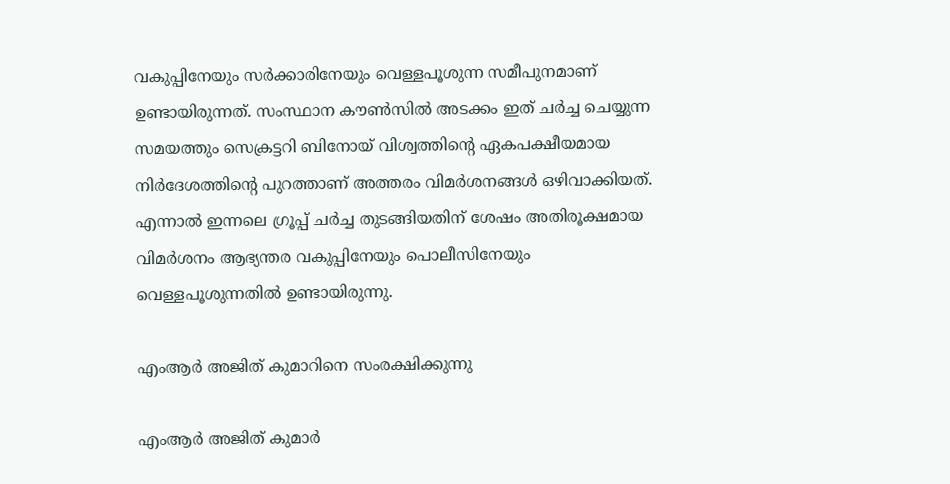വകുപ്പിനേയും സര്‍ക്കാരിനേയും വെള്ളപൂശുന്ന സമീപുനമാണ് ഉണ്ടായിരുന്നത്. സംസ്ഥാന കൗണ്‍സില്‍ അടക്കം ഇത് ചര്‍ച്ച ചെയ്യുന്ന സമയത്തും സെക്രട്ടറി ബിനോയ് വിശ്വത്തിന്‍റെ ഏകപക്ഷീയമായ നിര്‍ദേശത്തിന്‍റെ പുറത്താണ് അത്തരം വിമര്‍ശനങ്ങൾ ഒഴിവാക്കിയത്. എന്നാല്‍ ഇന്നലെ ഗ്രൂപ്പ് ചര്‍ച്ച തുടങ്ങിയതിന് ശേഷം അതിരൂക്ഷമായ വിമര്‍ശനം ആഭ്യന്തര വകുപ്പിനേയും പൊലീസിനേയും വെള്ളപൂശുന്നതില്‍ ഉണ്ടായിരുന്നു.

എംആര്‍ അജിത് കുമാറിനെ സംരക്ഷിക്കുന്നു

എംആര്‍ അജിത് കുമാര്‍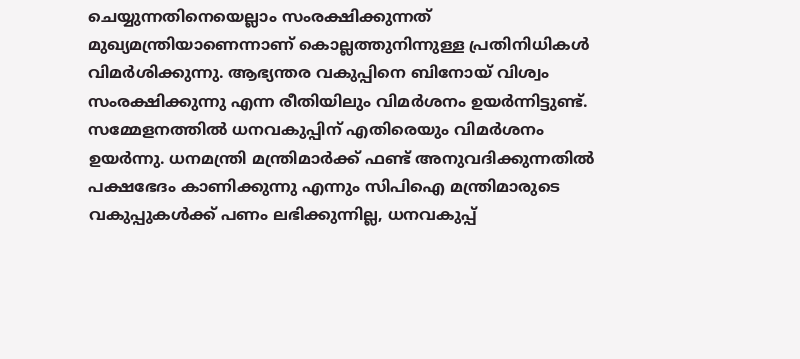ചെയ്യുന്നതിനെയെല്ലാം സംരക്ഷിക്കുന്നത് മുഖ്യമന്ത്രിയാണെന്നാണ് കൊല്ലത്തുനിന്നുള്ള പ്രതിനിധികൾ വിമര്‍ശിക്കുന്നു. ആഭ്യന്തര വകുപ്പിനെ ബിനോയ് വിശ്വം സംരക്ഷിക്കുന്നു എന്ന രീതിയിലും വിമര്‍ശനം ഉയര്‍ന്നിട്ടുണ്ട്. സമ്മേളനത്തില്‍ ധനവകുപ്പിന് എതിരെയും വിമർശനം ഉയര്‍ന്നു. ധനമന്ത്രി മന്ത്രിമാർക്ക് ഫണ്ട് അനുവദിക്കുന്നതിൽ പക്ഷഭേദം കാണിക്കുന്നു എന്നും സിപിഐ മന്ത്രിമാരുടെ വകുപ്പുകൾക്ക് പണം ലഭിക്കുന്നില്ല, ധനവകുപ്പ്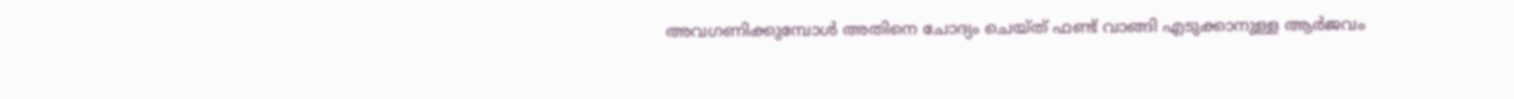അവഗണിക്കുമ്പോൾ അതിനെ ചോദ്യം ചെയ്ത് ഫണ്ട് വാങ്ങി എടുക്കാനുള്ള ആർജവം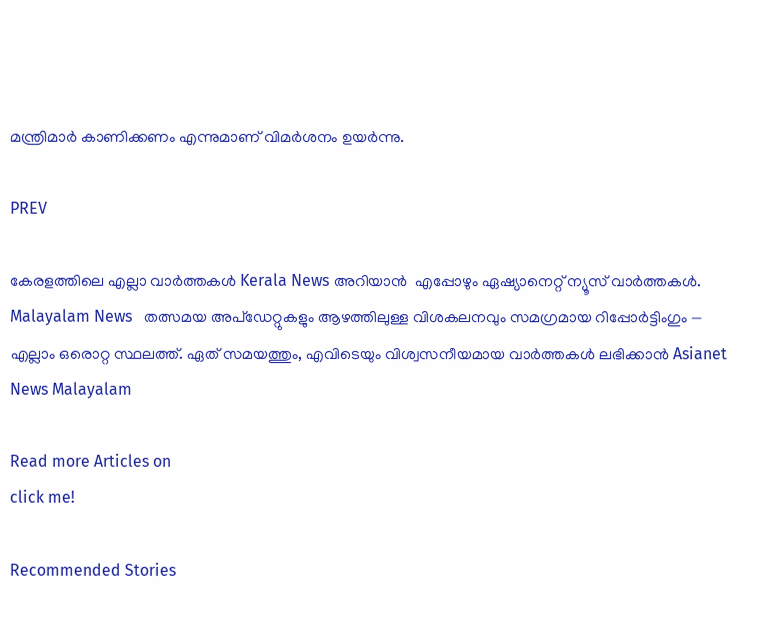മന്ത്രിമാർ കാണിക്കണം എന്നുമാണ് വിമര്‍ശനം ഉയര്‍ന്നു.

PREV

കേരളത്തിലെ എല്ലാ വാർത്തകൾ Kerala News അറിയാൻ  എപ്പോഴും ഏഷ്യാനെറ്റ് ന്യൂസ് വാർത്തകൾ.  Malayalam News   തത്സമയ അപ്‌ഡേറ്റുകളും ആഴത്തിലുള്ള വിശകലനവും സമഗ്രമായ റിപ്പോർട്ടിംഗും — എല്ലാം ഒരൊറ്റ സ്ഥലത്ത്. ഏത് സമയത്തും, എവിടെയും വിശ്വസനീയമായ വാർത്തകൾ ലഭിക്കാൻ Asianet News Malayalam

Read more Articles on
click me!

Recommended Stories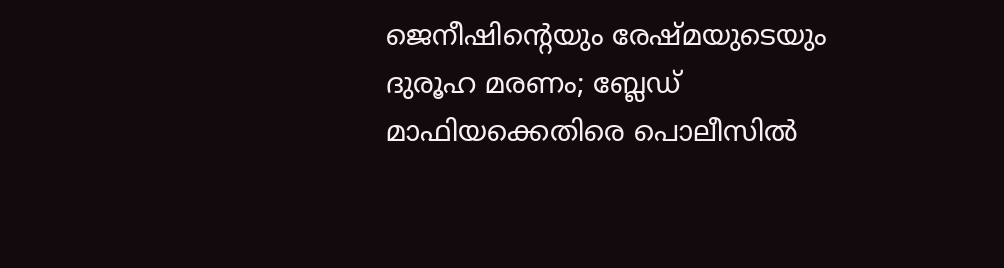ജെനീഷിന്‍റെയും രേഷ്മയുടെയും ദുരൂഹ മരണം; ബ്ലേഡ് മാഫിയക്കെതിരെ പൊലീസില്‍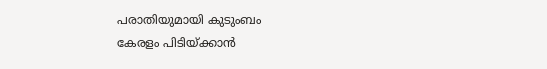പരാതിയുമായി കുടുംബം
കേരളം പിടിയ്ക്കാൻ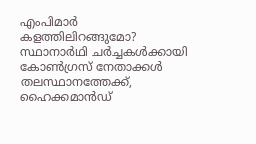എംപിമാർ കളത്തിലിറങ്ങുമോ? സ്ഥാനാർഥി ചർച്ചകൾക്കായി കോൺഗ്രസ് നേതാക്കൾ തലസ്ഥാനത്തേക്ക്, ഹൈക്കമാൻഡ്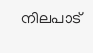നിലപാട്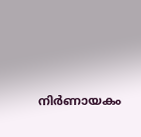നിർണായകം